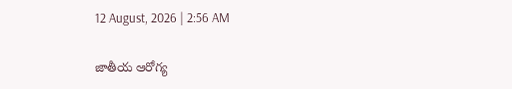12 August, 2026 | 2:56 AM

జాతీయ ఆరోగ్య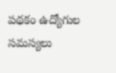పథకం ఉద్యోగుల సమస్యలు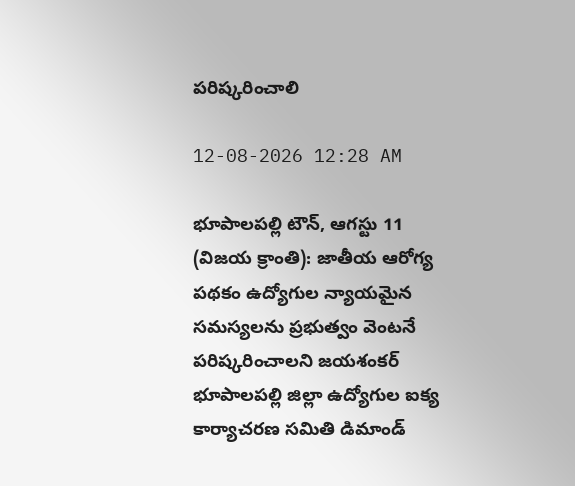పరిష్కరించాలి

12-08-2026 12:28 AM

భూపాలపల్లి టౌన్, ఆగస్టు 11 (విజయ క్రాంతి): జాతీయ ఆరోగ్య పథకం ఉద్యోగుల న్యాయమైన సమస్యలను ప్రభుత్వం వెంటనే పరిష్కరించాలని జయశంకర్ భూపాలపల్లి జిల్లా ఉద్యోగుల ఐక్య కార్యాచరణ సమితి డిమాండ్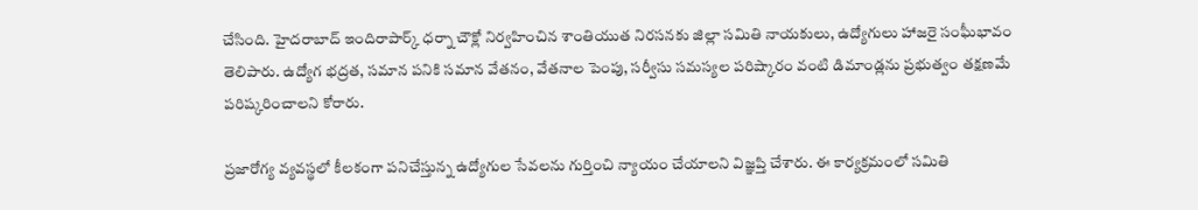చేసింది. హైదరాబాద్ ఇందిరాపార్క్ ధర్నా చౌక్లో నిర్వహించిన శాంతియుత నిరసనకు జిల్లా సమితి నాయకులు, ఉద్యోగులు హాజరై సంఘీభావం తెలిపారు. ఉద్యోగ భద్రత, సమాన పనికి సమాన వేతనం, వేతనాల పెంపు, సర్వీసు సమస్యల పరిష్కారం వంటి డిమాండ్లను ప్రభుత్వం తక్షణమే పరిష్కరించాలని కోరారు.

ప్రజారోగ్య వ్యవస్థలో కీలకంగా పనిచేస్తున్న ఉద్యోగుల సేవలను గుర్తించి న్యాయం చేయాలని విజ్ఞప్తి చేశారు. ఈ కార్యక్రమంలో సమితి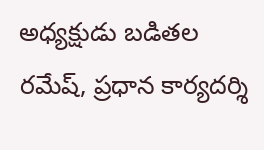అధ్యక్షుడు బడితల రమేష్, ప్రధాన కార్యదర్శి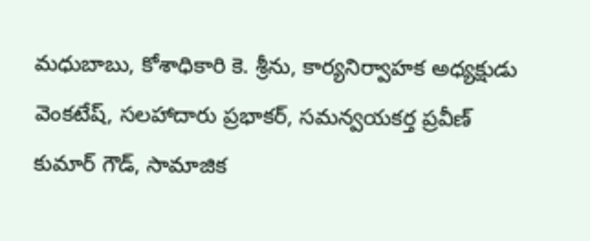మధుబాబు, కోశాధికారి కె. శ్రీను, కార్యనిర్వాహక అధ్యక్షుడు వెంకటేష్, సలహాదారు ప్రభాకర్, సమన్వయకర్త ప్రవీణ్ కుమార్ గౌడ్, సామాజిక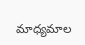మాధ్యమాల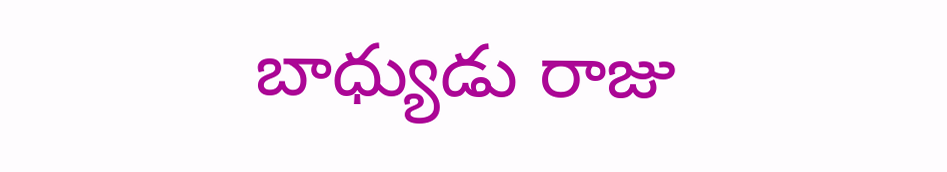బాధ్యుడు రాజు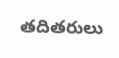తదితరులు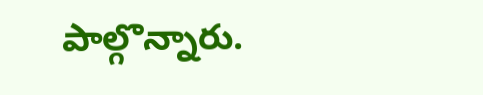పాల్గొన్నారు.